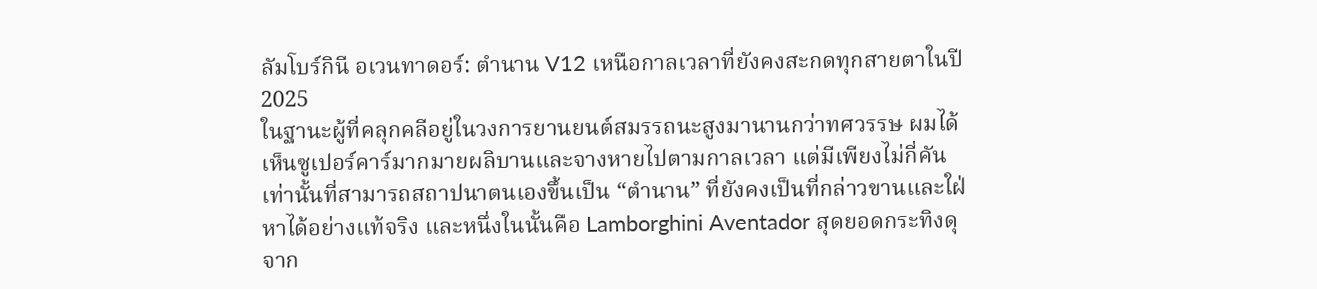ลัมโบร์กินี อเวนทาดอร์: ตำนาน V12 เหนือกาลเวลาที่ยังคงสะกดทุกสายตาในปี 2025
ในฐานะผู้ที่คลุกคลีอยู่ในวงการยานยนต์สมรรถนะสูงมานานกว่าทศวรรษ ผมได้เห็นซูเปอร์คาร์มากมายผลิบานและจางหายไปตามกาลเวลา แต่มีเพียงไม่กี่คันเท่านั้นที่สามารถสถาปนาตนเองขึ้นเป็น “ตำนาน” ที่ยังคงเป็นที่กล่าวขานและใฝ่หาได้อย่างแท้จริง และหนึ่งในนั้นคือ Lamborghini Aventador สุดยอดกระทิงดุจาก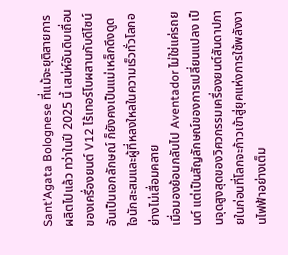Sant’Agata Bolognese ที่แม้จะยุติสายการผลิตไปแล้ว ทว่าในปี 2025 นี้ เสน่ห์อันดิบเถื่อนของเครื่องยนต์ V12 ไร้เทอร์โบผสานกับดีไซน์อันเป็นเอกลักษณ์ ก็ยังคงเป็นแม่เหล็กดึงดูดใจนักสะสมและผู้ที่หลงใหลในความเร็วทั่วโลกอย่างไม่เสื่อมคลาย
เมื่อมองย้อนกลับไป Aventador ไม่ใช่แค่รถยนต์ แต่เป็นสัญลักษณ์ของการเปลี่ยนแปลง เป็นจุดสูงสุดของวิศวกรรมเครื่องยนต์สันดาปภายในก่อนที่โลกจะก้าวเข้าสู่ยุคแห่งการใช้พลังงานไฟฟ้าอย่างเต็ม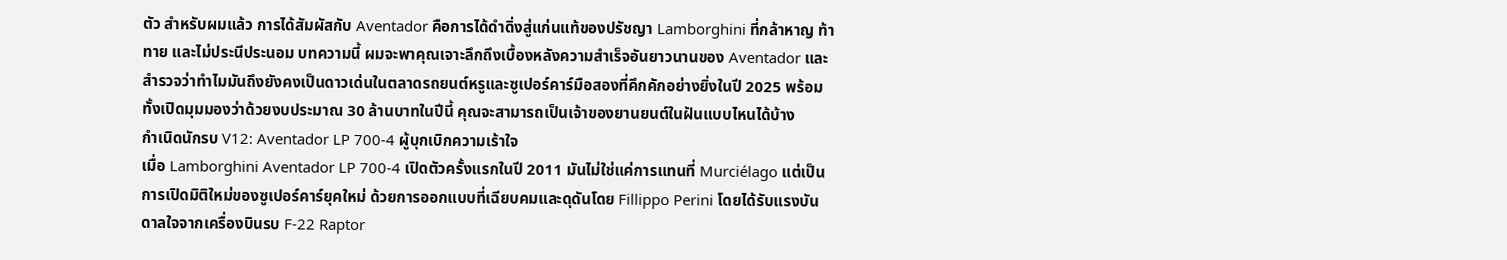ตัว สำหรับผมแล้ว การได้สัมผัสกับ Aventador คือการได้ดำดิ่งสู่แก่นแท้ของปรัชญา Lamborghini ที่กล้าหาญ ท้าทาย และไม่ประนีประนอม บทความนี้ ผมจะพาคุณเจาะลึกถึงเบื้องหลังความสำเร็จอันยาวนานของ Aventador และสำรวจว่าทำไมมันถึงยังคงเป็นดาวเด่นในตลาดรถยนต์หรูและซูเปอร์คาร์มือสองที่คึกคักอย่างยิ่งในปี 2025 พร้อมทั้งเปิดมุมมองว่าด้วยงบประมาณ 30 ล้านบาทในปีนี้ คุณจะสามารถเป็นเจ้าของยานยนต์ในฝันแบบไหนได้บ้าง
กำเนิดนักรบ V12: Aventador LP 700-4 ผู้บุกเบิกความเร้าใจ
เมื่อ Lamborghini Aventador LP 700-4 เปิดตัวครั้งแรกในปี 2011 มันไม่ใช่แค่การแทนที่ Murciélago แต่เป็นการเปิดมิติใหม่ของซูเปอร์คาร์ยุคใหม่ ด้วยการออกแบบที่เฉียบคมและดุดันโดย Fillippo Perini โดยได้รับแรงบันดาลใจจากเครื่องบินรบ F-22 Raptor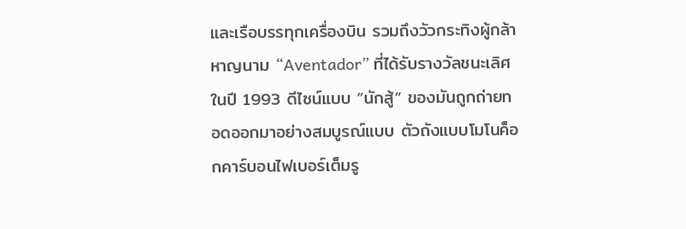และเรือบรรทุกเครื่องบิน รวมถึงวัวกระทิงผู้กล้าหาญนาม “Aventador” ที่ได้รับรางวัลชนะเลิศในปี 1993 ดีไซน์แบบ “นักสู้” ของมันถูกถ่ายทอดออกมาอย่างสมบูรณ์แบบ ตัวถังแบบโมโนค็อกคาร์บอนไฟเบอร์เต็มรู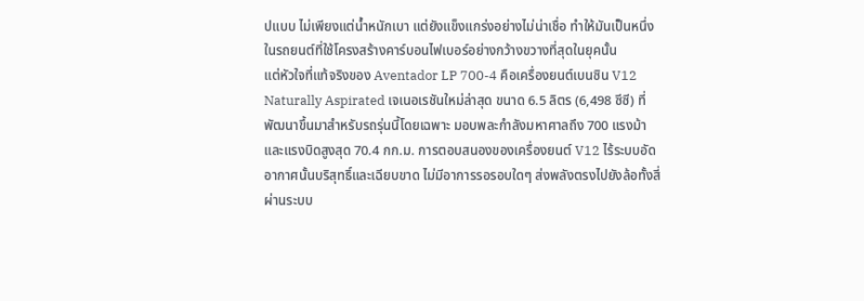ปแบบ ไม่เพียงแต่น้ำหนักเบา แต่ยังแข็งแกร่งอย่างไม่น่าเชื่อ ทำให้มันเป็นหนึ่งในรถยนต์ที่ใช้โครงสร้างคาร์บอนไฟเบอร์อย่างกว้างขวางที่สุดในยุคนั้น
แต่หัวใจที่แท้จริงของ Aventador LP 700-4 คือเครื่องยนต์เบนซิน V12 Naturally Aspirated เจเนอเรชันใหม่ล่าสุด ขนาด 6.5 ลิตร (6,498 ซีซี) ที่พัฒนาขึ้นมาสำหรับรถรุ่นนี้โดยเฉพาะ มอบพละกำลังมหาศาลถึง 700 แรงม้า และแรงบิดสูงสุด 70.4 กก.ม. การตอบสนองของเครื่องยนต์ V12 ไร้ระบบอัดอากาศนั้นบริสุทธิ์และเฉียบขาด ไม่มีอาการรอรอบใดๆ ส่งพลังตรงไปยังล้อทั้งสี่ผ่านระบบ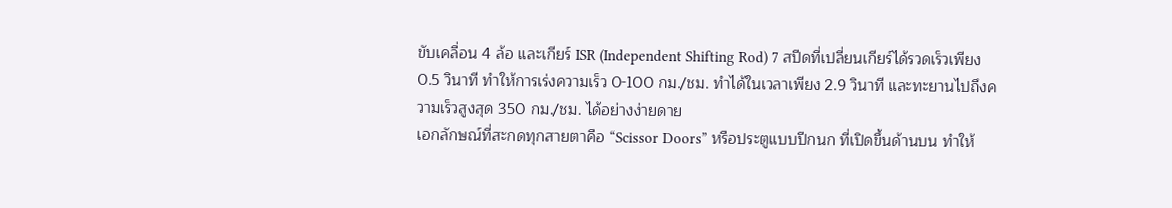ขับเคลื่อน 4 ล้อ และเกียร์ ISR (Independent Shifting Rod) 7 สปีดที่เปลี่ยนเกียร์ได้รวดเร็วเพียง 0.5 วินาที ทำให้การเร่งความเร็ว 0-100 กม./ชม. ทำได้ในเวลาเพียง 2.9 วินาที และทะยานไปถึงความเร็วสูงสุด 350 กม./ชม. ได้อย่างง่ายดาย
เอกลักษณ์ที่สะกดทุกสายตาคือ “Scissor Doors” หรือประตูแบบปีกนก ที่เปิดขึ้นด้านบน ทำให้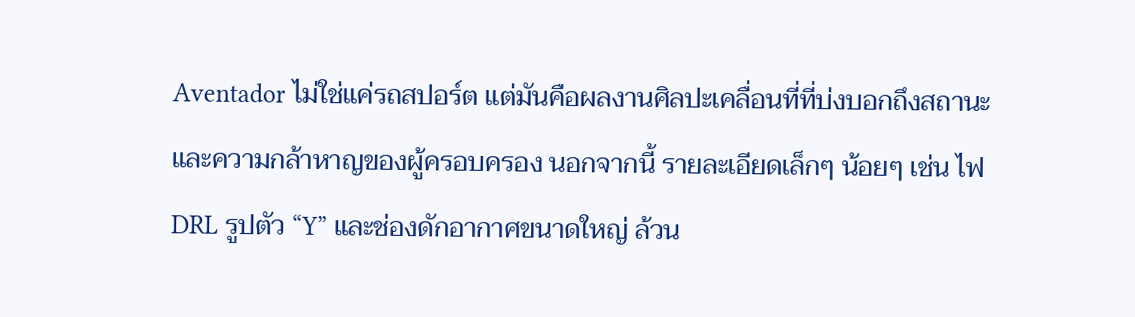Aventador ไม่ใช่แค่รถสปอร์ต แต่มันคือผลงานศิลปะเคลื่อนที่ที่บ่งบอกถึงสถานะและความกล้าหาญของผู้ครอบครอง นอกจากนี้ รายละเอียดเล็กๆ น้อยๆ เช่น ไฟ DRL รูปตัว “Y” และช่องดักอากาศขนาดใหญ่ ล้วน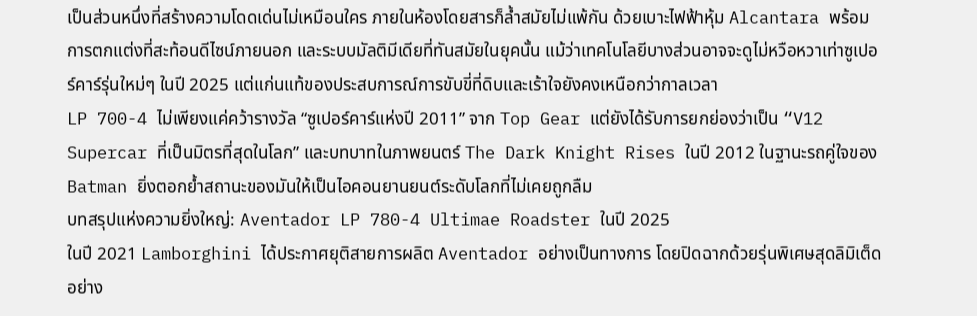เป็นส่วนหนึ่งที่สร้างความโดดเด่นไม่เหมือนใคร ภายในห้องโดยสารก็ล้ำสมัยไม่แพ้กัน ด้วยเบาะไฟฟ้าหุ้ม Alcantara พร้อมการตกแต่งที่สะท้อนดีไซน์ภายนอก และระบบมัลติมีเดียที่ทันสมัยในยุคนั้น แม้ว่าเทคโนโลยีบางส่วนอาจจะดูไม่หวือหวาเท่าซูเปอร์คาร์รุ่นใหม่ๆ ในปี 2025 แต่แก่นแท้ของประสบการณ์การขับขี่ที่ดิบและเร้าใจยังคงเหนือกว่ากาลเวลา
LP 700-4 ไม่เพียงแค่คว้ารางวัล “ซูเปอร์คาร์แห่งปี 2011” จาก Top Gear แต่ยังได้รับการยกย่องว่าเป็น “V12 Supercar ที่เป็นมิตรที่สุดในโลก” และบทบาทในภาพยนตร์ The Dark Knight Rises ในปี 2012 ในฐานะรถคู่ใจของ Batman ยิ่งตอกย้ำสถานะของมันให้เป็นไอคอนยานยนต์ระดับโลกที่ไม่เคยถูกลืม
บทสรุปแห่งความยิ่งใหญ่: Aventador LP 780-4 Ultimae Roadster ในปี 2025
ในปี 2021 Lamborghini ได้ประกาศยุติสายการผลิต Aventador อย่างเป็นทางการ โดยปิดฉากด้วยรุ่นพิเศษสุดลิมิเต็ดอย่าง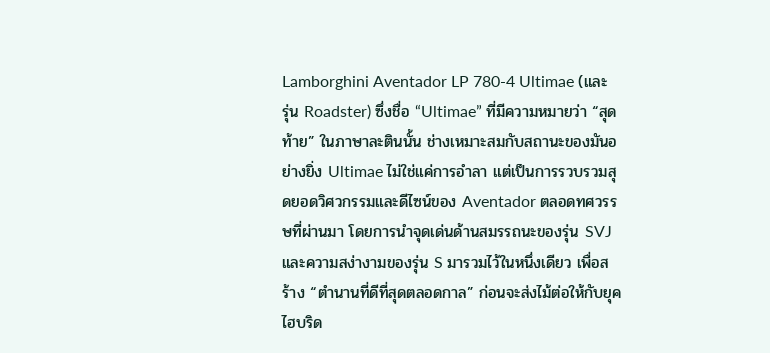Lamborghini Aventador LP 780-4 Ultimae (และรุ่น Roadster) ซึ่งชื่อ “Ultimae” ที่มีความหมายว่า “สุดท้าย” ในภาษาละตินนั้น ช่างเหมาะสมกับสถานะของมันอย่างยิ่ง Ultimae ไม่ใช่แค่การอำลา แต่เป็นการรวบรวมสุดยอดวิศวกรรมและดีไซน์ของ Aventador ตลอดทศวรรษที่ผ่านมา โดยการนำจุดเด่นด้านสมรรถนะของรุ่น SVJ และความสง่างามของรุ่น S มารวมไว้ในหนึ่งเดียว เพื่อสร้าง “ตำนานที่ดีที่สุดตลอดกาล” ก่อนจะส่งไม้ต่อให้กับยุคไฮบริด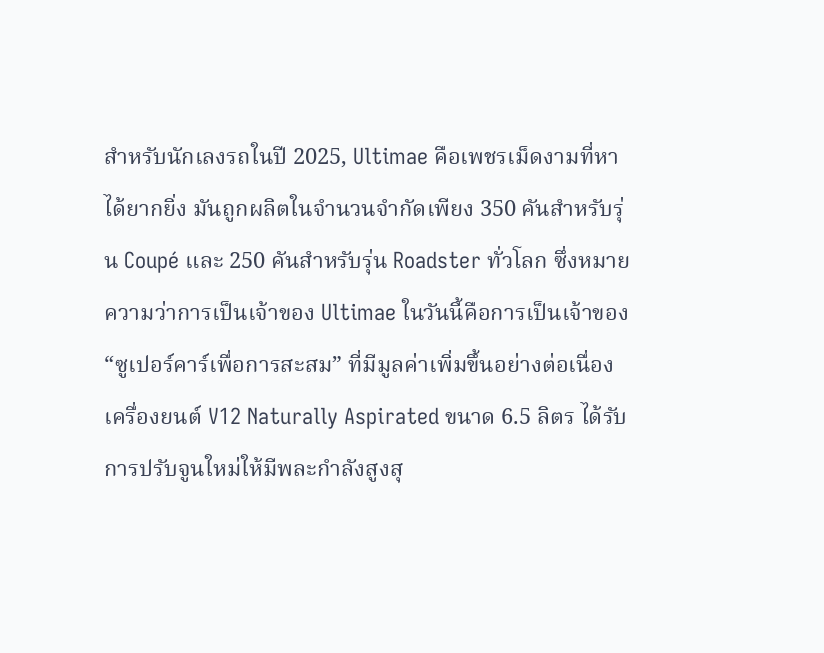สำหรับนักเลงรถในปี 2025, Ultimae คือเพชรเม็ดงามที่หาได้ยากยิ่ง มันถูกผลิตในจำนวนจำกัดเพียง 350 คันสำหรับรุ่น Coupé และ 250 คันสำหรับรุ่น Roadster ทั่วโลก ซึ่งหมายความว่าการเป็นเจ้าของ Ultimae ในวันนี้คือการเป็นเจ้าของ “ซูเปอร์คาร์เพื่อการสะสม” ที่มีมูลค่าเพิ่มขึ้นอย่างต่อเนื่อง
เครื่องยนต์ V12 Naturally Aspirated ขนาด 6.5 ลิตร ได้รับการปรับจูนใหม่ให้มีพละกำลังสูงสุ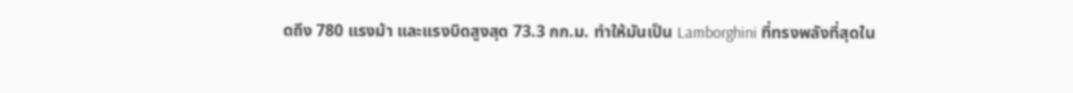ดถึง 780 แรงม้า และแรงบิดสูงสุด 73.3 กก.ม. ทำให้มันเป็น Lamborghini ที่ทรงพลังที่สุดใน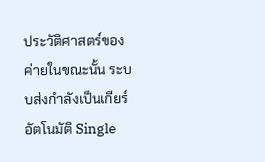ประวัติศาสตร์ของค่ายในขณะนั้น ระบบส่งกำลังเป็นเกียร์อัตโนมัติ Single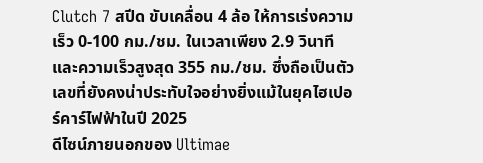Clutch 7 สปีด ขับเคลื่อน 4 ล้อ ให้การเร่งความเร็ว 0-100 กม./ชม. ในเวลาเพียง 2.9 วินาที และความเร็วสูงสุด 355 กม./ชม. ซึ่งถือเป็นตัวเลขที่ยังคงน่าประทับใจอย่างยิ่งแม้ในยุคไฮเปอร์คาร์ไฟฟ้าในปี 2025
ดีไซน์ภายนอกของ Ultimae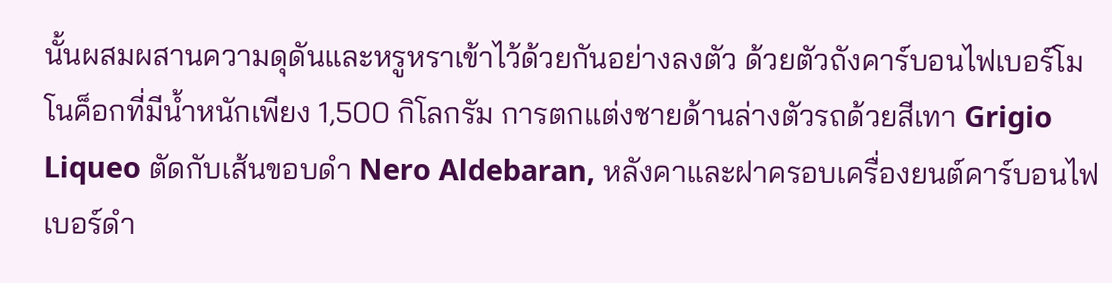นั้นผสมผสานความดุดันและหรูหราเข้าไว้ด้วยกันอย่างลงตัว ด้วยตัวถังคาร์บอนไฟเบอร์โมโนค็อกที่มีน้ำหนักเพียง 1,500 กิโลกรัม การตกแต่งชายด้านล่างตัวรถด้วยสีเทา Grigio Liqueo ตัดกับเส้นขอบดำ Nero Aldebaran, หลังคาและฝาครอบเครื่องยนต์คาร์บอนไฟเบอร์ดำ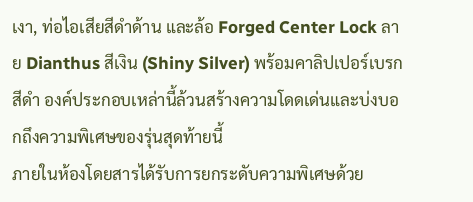เงา, ท่อไอเสียสีดำด้าน และล้อ Forged Center Lock ลาย Dianthus สีเงิน (Shiny Silver) พร้อมคาลิปเปอร์เบรกสีดำ องค์ประกอบเหล่านี้ล้วนสร้างความโดดเด่นและบ่งบอกถึงความพิเศษของรุ่นสุดท้ายนี้
ภายในห้องโดยสารได้รับการยกระดับความพิเศษด้วย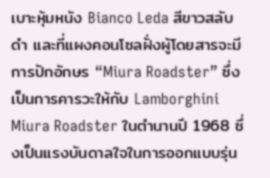เบาะหุ้มหนัง Bianco Leda สีขาวสลับดำ และที่แผงคอนโซลฝั่งผู้โดยสารจะมีการปักอักษร “Miura Roadster” ซึ่งเป็นการคารวะให้กับ Lamborghini Miura Roadster ในตำนานปี 1968 ซึ่งเป็นแรงบันดาลใจในการออกแบบรุ่น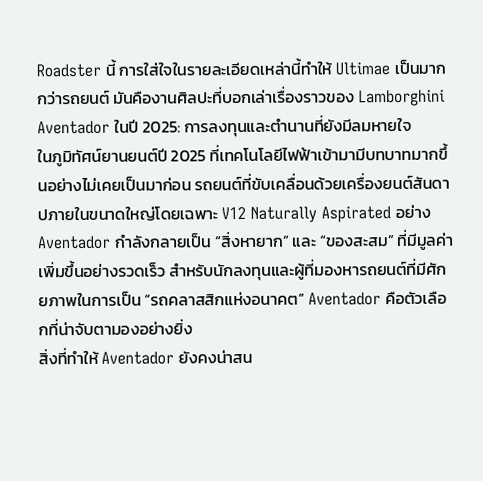Roadster นี้ การใส่ใจในรายละเอียดเหล่านี้ทำให้ Ultimae เป็นมากกว่ารถยนต์ มันคืองานศิลปะที่บอกเล่าเรื่องราวของ Lamborghini
Aventador ในปี 2025: การลงทุนและตำนานที่ยังมีลมหายใจ
ในภูมิทัศน์ยานยนต์ปี 2025 ที่เทคโนโลยีไฟฟ้าเข้ามามีบทบาทมากขึ้นอย่างไม่เคยเป็นมาก่อน รถยนต์ที่ขับเคลื่อนด้วยเครื่องยนต์สันดาปภายในขนาดใหญ่โดยเฉพาะ V12 Naturally Aspirated อย่าง Aventador กำลังกลายเป็น “สิ่งหายาก” และ “ของสะสม” ที่มีมูลค่าเพิ่มขึ้นอย่างรวดเร็ว สำหรับนักลงทุนและผู้ที่มองหารถยนต์ที่มีศักยภาพในการเป็น “รถคลาสสิกแห่งอนาคต” Aventador คือตัวเลือกที่น่าจับตามองอย่างยิ่ง
สิ่งที่ทำให้ Aventador ยังคงน่าสน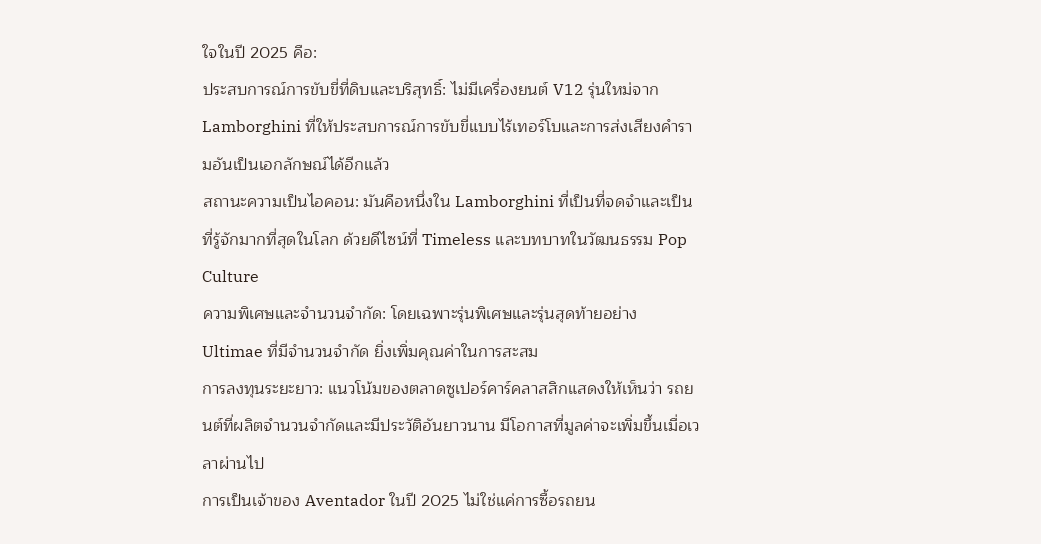ใจในปี 2025 คือ:
ประสบการณ์การขับขี่ที่ดิบและบริสุทธิ์: ไม่มีเครื่องยนต์ V12 รุ่นใหม่จาก Lamborghini ที่ให้ประสบการณ์การขับขี่แบบไร้เทอร์โบและการส่งเสียงคำรามอันเป็นเอกลักษณ์ได้อีกแล้ว
สถานะความเป็นไอคอน: มันคือหนึ่งใน Lamborghini ที่เป็นที่จดจำและเป็นที่รู้จักมากที่สุดในโลก ด้วยดีไซน์ที่ Timeless และบทบาทในวัฒนธรรม Pop Culture
ความพิเศษและจำนวนจำกัด: โดยเฉพาะรุ่นพิเศษและรุ่นสุดท้ายอย่าง Ultimae ที่มีจำนวนจำกัด ยิ่งเพิ่มคุณค่าในการสะสม
การลงทุนระยะยาว: แนวโน้มของตลาดซูเปอร์คาร์คลาสสิกแสดงให้เห็นว่า รถยนต์ที่ผลิตจำนวนจำกัดและมีประวัติอันยาวนาน มีโอกาสที่มูลค่าจะเพิ่มขึ้นเมื่อเวลาผ่านไป
การเป็นเจ้าของ Aventador ในปี 2025 ไม่ใช่แค่การซื้อรถยน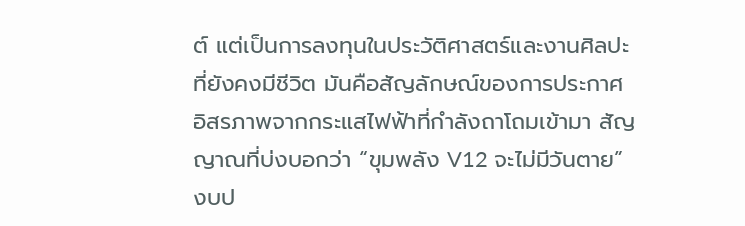ต์ แต่เป็นการลงทุนในประวัติศาสตร์และงานศิลปะที่ยังคงมีชีวิต มันคือสัญลักษณ์ของการประกาศอิสรภาพจากกระแสไฟฟ้าที่กำลังถาโถมเข้ามา สัญญาณที่บ่งบอกว่า “ขุมพลัง V12 จะไม่มีวันตาย”
งบป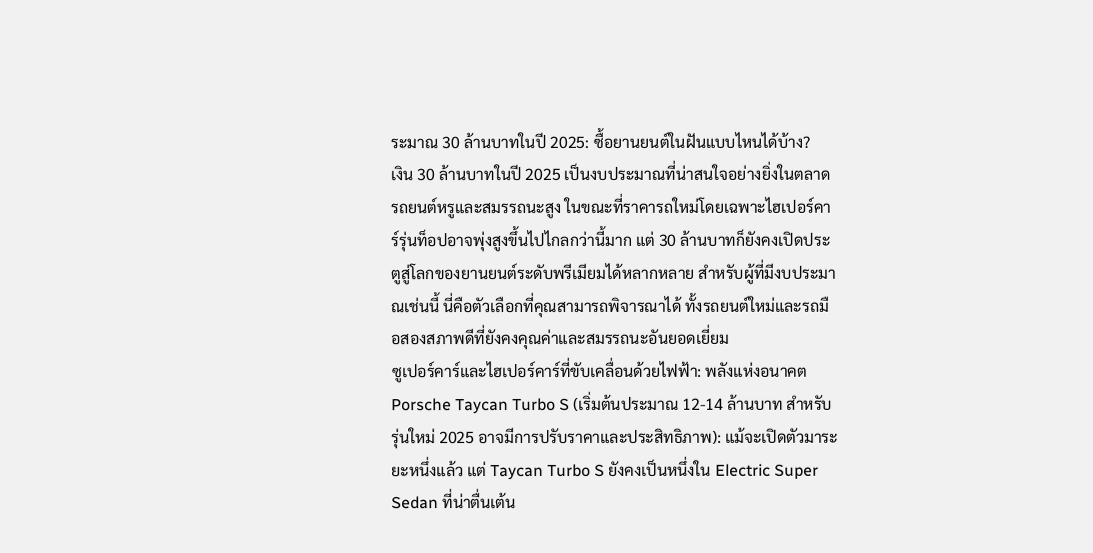ระมาณ 30 ล้านบาทในปี 2025: ซื้อยานยนต์ในฝันแบบไหนได้บ้าง?
เงิน 30 ล้านบาทในปี 2025 เป็นงบประมาณที่น่าสนใจอย่างยิ่งในตลาดรถยนต์หรูและสมรรถนะสูง ในขณะที่ราคารถใหม่โดยเฉพาะไฮเปอร์คาร์รุ่นท็อปอาจพุ่งสูงขึ้นไปไกลกว่านี้มาก แต่ 30 ล้านบาทก็ยังคงเปิดประตูสู่โลกของยานยนต์ระดับพรีเมียมได้หลากหลาย สำหรับผู้ที่มีงบประมาณเช่นนี้ นี่คือตัวเลือกที่คุณสามารถพิจารณาได้ ทั้งรถยนต์ใหม่และรถมือสองสภาพดีที่ยังคงคุณค่าและสมรรถนะอันยอดเยี่ยม
ซูเปอร์คาร์และไฮเปอร์คาร์ที่ขับเคลื่อนด้วยไฟฟ้า: พลังแห่งอนาคต
Porsche Taycan Turbo S (เริ่มต้นประมาณ 12-14 ล้านบาท สำหรับรุ่นใหม่ 2025 อาจมีการปรับราคาและประสิทธิภาพ): แม้จะเปิดตัวมาระยะหนึ่งแล้ว แต่ Taycan Turbo S ยังคงเป็นหนึ่งใน Electric Super Sedan ที่น่าตื่นเต้น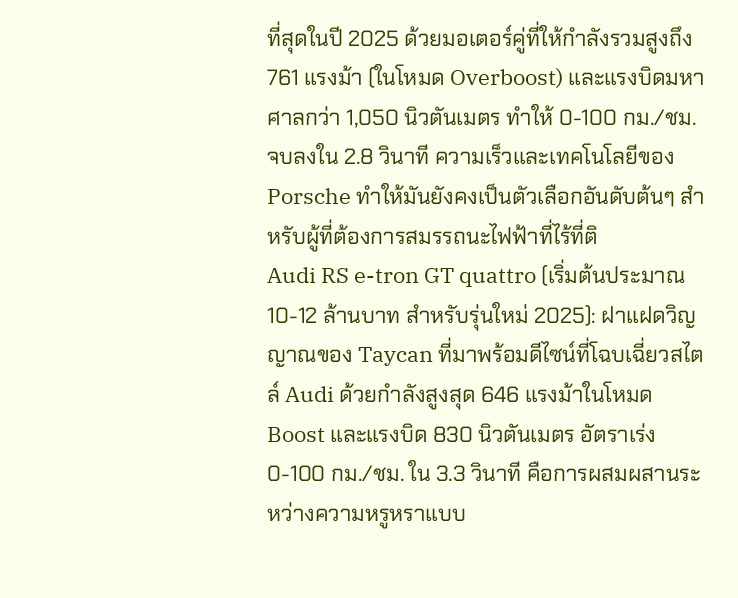ที่สุดในปี 2025 ด้วยมอเตอร์คู่ที่ให้กำลังรวมสูงถึง 761 แรงม้า (ในโหมด Overboost) และแรงบิดมหาศาลกว่า 1,050 นิวตันเมตร ทำให้ 0-100 กม./ชม. จบลงใน 2.8 วินาที ความเร็วและเทคโนโลยีของ Porsche ทำให้มันยังคงเป็นตัวเลือกอันดับต้นๆ สำหรับผู้ที่ต้องการสมรรถนะไฟฟ้าที่ไร้ที่ติ
Audi RS e-tron GT quattro (เริ่มต้นประมาณ 10-12 ล้านบาท สำหรับรุ่นใหม่ 2025): ฝาแฝดวิญญาณของ Taycan ที่มาพร้อมดีไซน์ที่โฉบเฉี่ยวสไตล์ Audi ด้วยกำลังสูงสุด 646 แรงม้าในโหมด Boost และแรงบิด 830 นิวตันเมตร อัตราเร่ง 0-100 กม./ชม. ใน 3.3 วินาที คือการผสมผสานระหว่างความหรูหราแบบ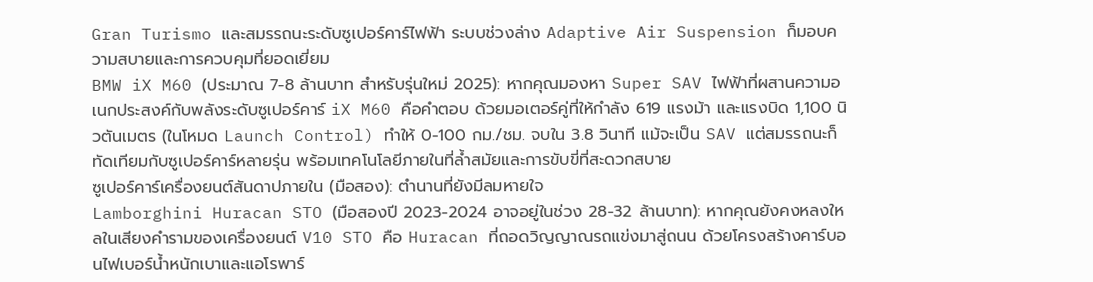Gran Turismo และสมรรถนะระดับซูเปอร์คาร์ไฟฟ้า ระบบช่วงล่าง Adaptive Air Suspension ก็มอบความสบายและการควบคุมที่ยอดเยี่ยม
BMW iX M60 (ประมาณ 7-8 ล้านบาท สำหรับรุ่นใหม่ 2025): หากคุณมองหา Super SAV ไฟฟ้าที่ผสานความอเนกประสงค์กับพลังระดับซูเปอร์คาร์ iX M60 คือคำตอบ ด้วยมอเตอร์คู่ที่ให้กำลัง 619 แรงม้า และแรงบิด 1,100 นิวตันเมตร (ในโหมด Launch Control) ทำให้ 0-100 กม./ชม. จบใน 3.8 วินาที แม้จะเป็น SAV แต่สมรรถนะก็ทัดเทียมกับซูเปอร์คาร์หลายรุ่น พร้อมเทคโนโลยีภายในที่ล้ำสมัยและการขับขี่ที่สะดวกสบาย
ซูเปอร์คาร์เครื่องยนต์สันดาปภายใน (มือสอง): ตำนานที่ยังมีลมหายใจ
Lamborghini Huracan STO (มือสองปี 2023-2024 อาจอยู่ในช่วง 28-32 ล้านบาท): หากคุณยังคงหลงใหลในเสียงคำรามของเครื่องยนต์ V10 STO คือ Huracan ที่ถอดวิญญาณรถแข่งมาสู่ถนน ด้วยโครงสร้างคาร์บอนไฟเบอร์น้ำหนักเบาและแอโรพาร์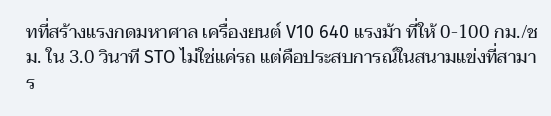ทที่สร้างแรงกดมหาศาล เครื่องยนต์ V10 640 แรงม้า ที่ให้ 0-100 กม./ชม. ใน 3.0 วินาที STO ไม่ใช่แค่รถ แต่คือประสบการณ์ในสนามแข่งที่สามาร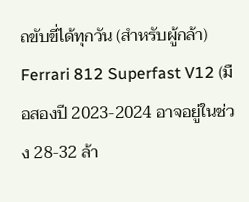ถขับขี่ได้ทุกวัน (สำหรับผู้กล้า)
Ferrari 812 Superfast V12 (มือสองปี 2023-2024 อาจอยู่ในช่วง 28-32 ล้า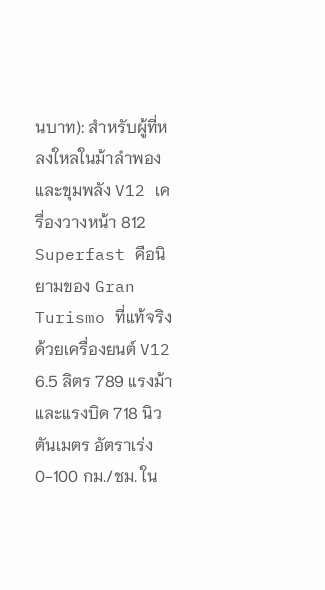นบาท): สำหรับผู้ที่หลงใหลในม้าลำพองและขุมพลัง V12 เครื่องวางหน้า 812 Superfast คือนิยามของ Gran Turismo ที่แท้จริง ด้วยเครื่องยนต์ V12 6.5 ลิตร 789 แรงม้า และแรงบิด 718 นิวตันเมตร อัตราเร่ง 0-100 กม./ชม. ใน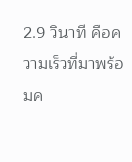2.9 วินาที คือความเร็วที่มาพร้อมค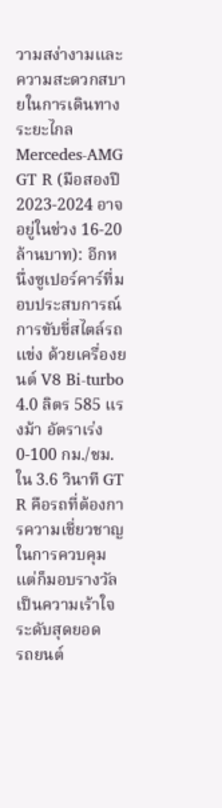วามสง่างามและความสะดวกสบายในการเดินทางระยะไกล
Mercedes-AMG GT R (มือสองปี 2023-2024 อาจอยู่ในช่วง 16-20 ล้านบาท): อีกหนึ่งซูเปอร์คาร์ที่มอบประสบการณ์การขับขี่สไตล์รถแข่ง ด้วยเครื่องยนต์ V8 Bi-turbo 4.0 ลิตร 585 แรงม้า อัตราเร่ง 0-100 กม./ชม. ใน 3.6 วินาที GT R คือรถที่ต้องการความเชี่ยวชาญในการควบคุม แต่ก็มอบรางวัลเป็นความเร้าใจระดับสุดยอด
รถยนต์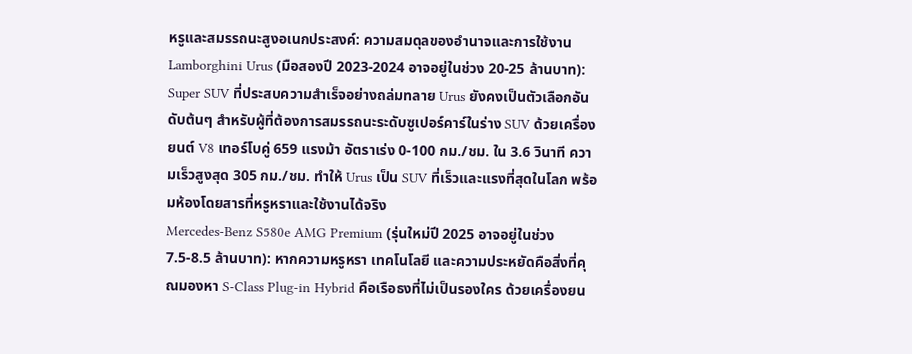หรูและสมรรถนะสูงอเนกประสงค์: ความสมดุลของอำนาจและการใช้งาน
Lamborghini Urus (มือสองปี 2023-2024 อาจอยู่ในช่วง 20-25 ล้านบาท): Super SUV ที่ประสบความสำเร็จอย่างถล่มทลาย Urus ยังคงเป็นตัวเลือกอันดับต้นๆ สำหรับผู้ที่ต้องการสมรรถนะระดับซูเปอร์คาร์ในร่าง SUV ด้วยเครื่องยนต์ V8 เทอร์โบคู่ 659 แรงม้า อัตราเร่ง 0-100 กม./ชม. ใน 3.6 วินาที ความเร็วสูงสุด 305 กม./ชม. ทำให้ Urus เป็น SUV ที่เร็วและแรงที่สุดในโลก พร้อมห้องโดยสารที่หรูหราและใช้งานได้จริง
Mercedes-Benz S580e AMG Premium (รุ่นใหม่ปี 2025 อาจอยู่ในช่วง 7.5-8.5 ล้านบาท): หากความหรูหรา เทคโนโลยี และความประหยัดคือสิ่งที่คุณมองหา S-Class Plug-in Hybrid คือเรือธงที่ไม่เป็นรองใคร ด้วยเครื่องยน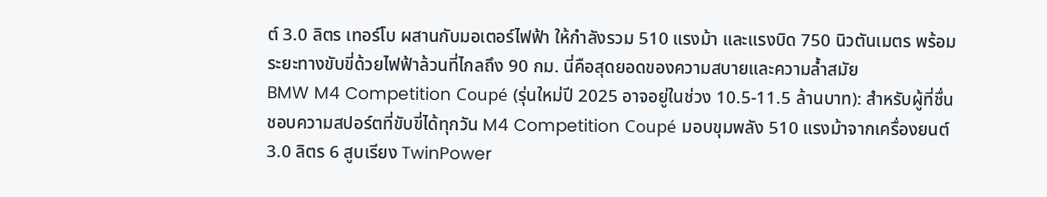ต์ 3.0 ลิตร เทอร์โบ ผสานกับมอเตอร์ไฟฟ้า ให้กำลังรวม 510 แรงม้า และแรงบิด 750 นิวตันเมตร พร้อมระยะทางขับขี่ด้วยไฟฟ้าล้วนที่ไกลถึง 90 กม. นี่คือสุดยอดของความสบายและความล้ำสมัย
BMW M4 Competition Coupé (รุ่นใหม่ปี 2025 อาจอยู่ในช่วง 10.5-11.5 ล้านบาท): สำหรับผู้ที่ชื่นชอบความสปอร์ตที่ขับขี่ได้ทุกวัน M4 Competition Coupé มอบขุมพลัง 510 แรงม้าจากเครื่องยนต์ 3.0 ลิตร 6 สูบเรียง TwinPower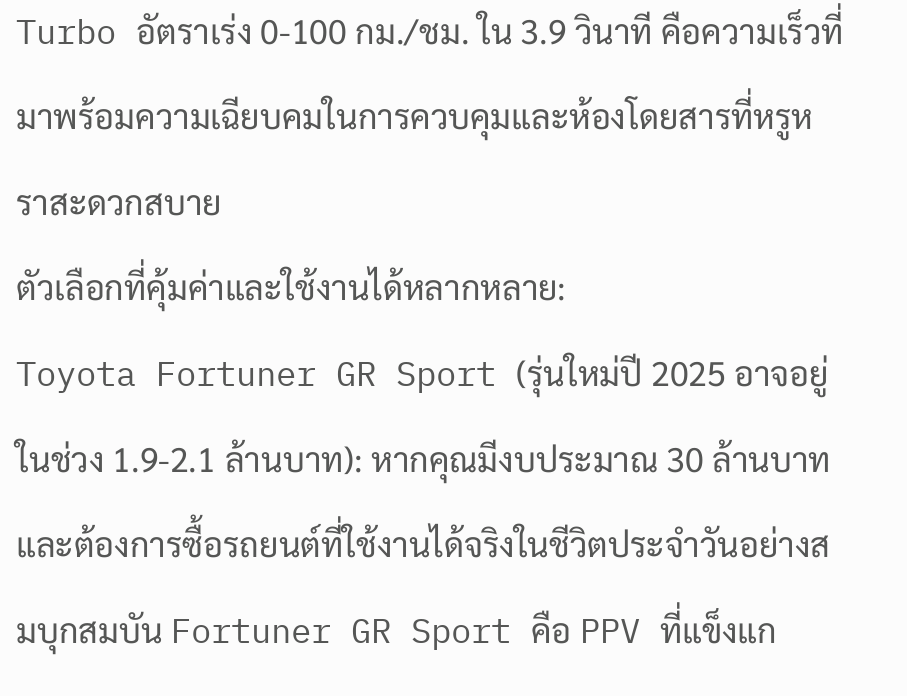Turbo อัตราเร่ง 0-100 กม./ชม. ใน 3.9 วินาที คือความเร็วที่มาพร้อมความเฉียบคมในการควบคุมและห้องโดยสารที่หรูหราสะดวกสบาย
ตัวเลือกที่คุ้มค่าและใช้งานได้หลากหลาย:
Toyota Fortuner GR Sport (รุ่นใหม่ปี 2025 อาจอยู่ในช่วง 1.9-2.1 ล้านบาท): หากคุณมีงบประมาณ 30 ล้านบาท และต้องการซื้อรถยนต์ที่ใช้งานได้จริงในชีวิตประจำวันอย่างสมบุกสมบัน Fortuner GR Sport คือ PPV ที่แข็งแก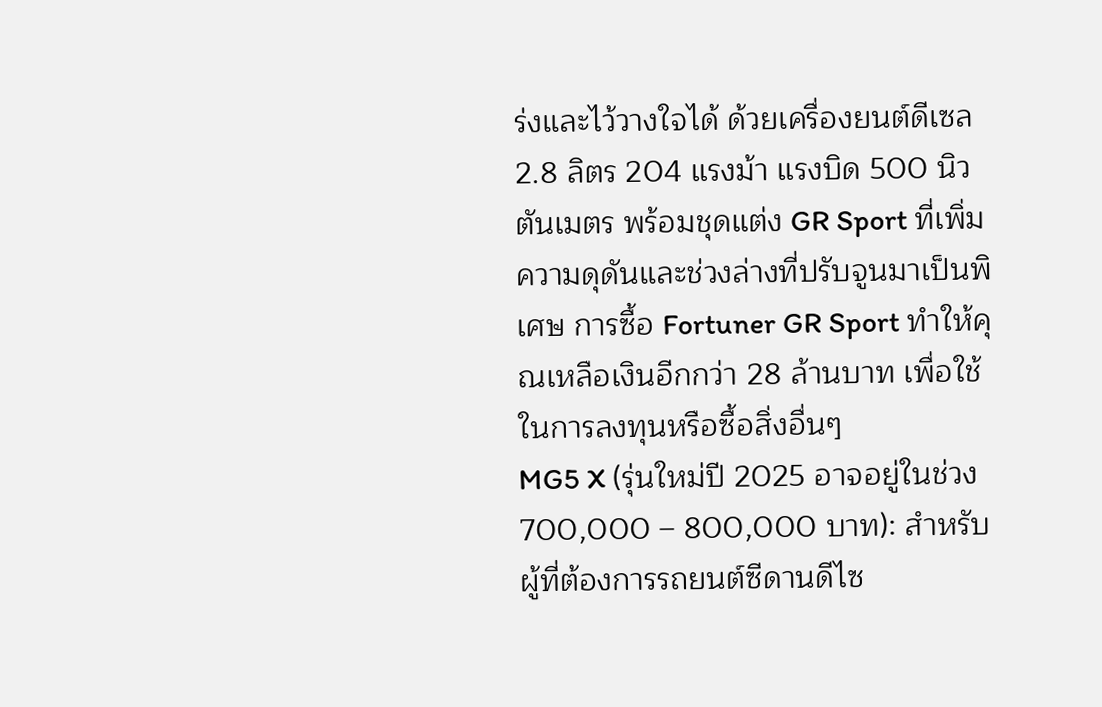ร่งและไว้วางใจได้ ด้วยเครื่องยนต์ดีเซล 2.8 ลิตร 204 แรงม้า แรงบิด 500 นิวตันเมตร พร้อมชุดแต่ง GR Sport ที่เพิ่มความดุดันและช่วงล่างที่ปรับจูนมาเป็นพิเศษ การซื้อ Fortuner GR Sport ทำให้คุณเหลือเงินอีกกว่า 28 ล้านบาท เพื่อใช้ในการลงทุนหรือซื้อสิ่งอื่นๆ
MG5 X (รุ่นใหม่ปี 2025 อาจอยู่ในช่วง 700,000 – 800,000 บาท): สำหรับผู้ที่ต้องการรถยนต์ซีดานดีไซ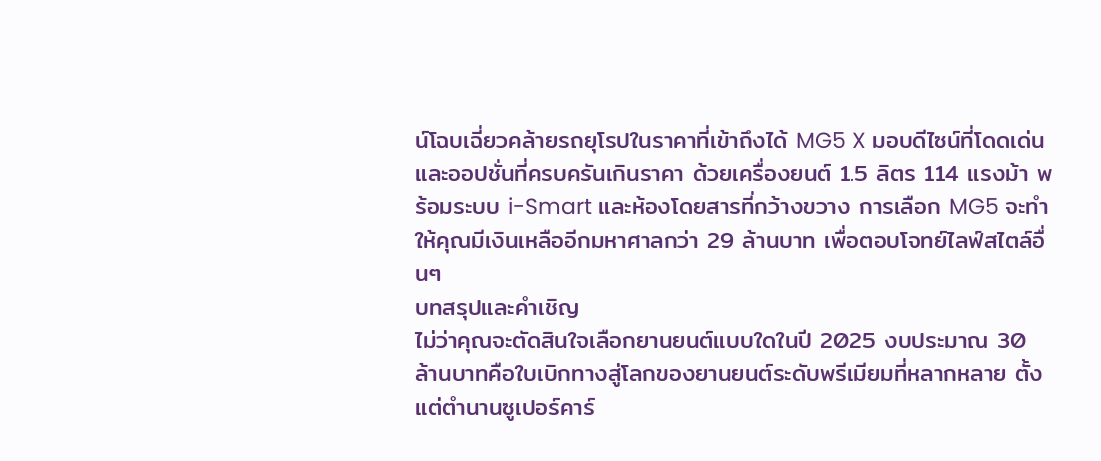น์โฉบเฉี่ยวคล้ายรถยุโรปในราคาที่เข้าถึงได้ MG5 X มอบดีไซน์ที่โดดเด่นและออปชั่นที่ครบครันเกินราคา ด้วยเครื่องยนต์ 1.5 ลิตร 114 แรงม้า พร้อมระบบ i-Smart และห้องโดยสารที่กว้างขวาง การเลือก MG5 จะทำให้คุณมีเงินเหลืออีกมหาศาลกว่า 29 ล้านบาท เพื่อตอบโจทย์ไลฟ์สไตล์อื่นๆ
บทสรุปและคำเชิญ
ไม่ว่าคุณจะตัดสินใจเลือกยานยนต์แบบใดในปี 2025 งบประมาณ 30 ล้านบาทคือใบเบิกทางสู่โลกของยานยนต์ระดับพรีเมียมที่หลากหลาย ตั้งแต่ตำนานซูเปอร์คาร์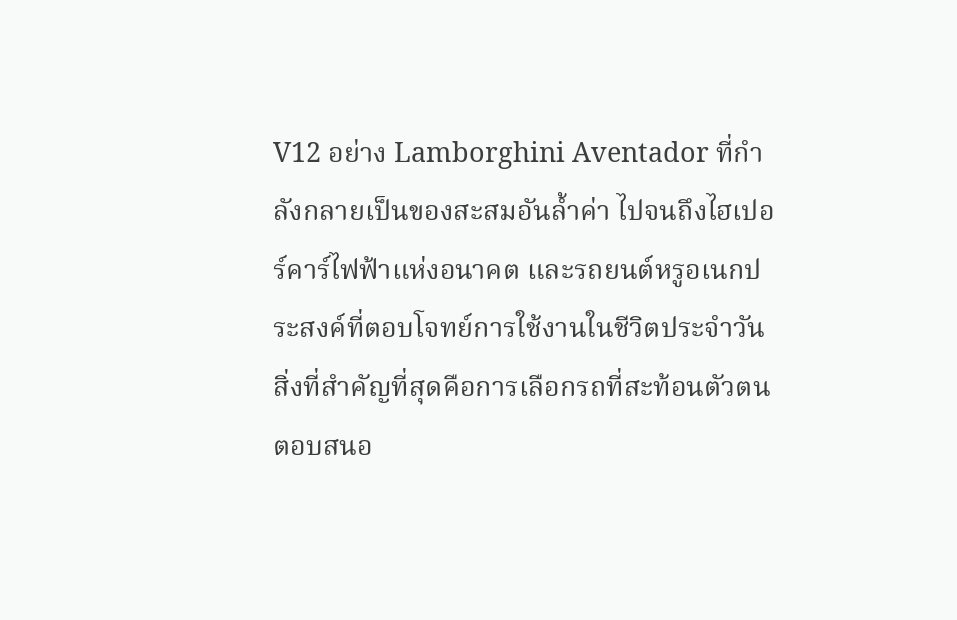V12 อย่าง Lamborghini Aventador ที่กำลังกลายเป็นของสะสมอันล้ำค่า ไปจนถึงไฮเปอร์คาร์ไฟฟ้าแห่งอนาคต และรถยนต์หรูอเนกประสงค์ที่ตอบโจทย์การใช้งานในชีวิตประจำวัน
สิ่งที่สำคัญที่สุดคือการเลือกรถที่สะท้อนตัวตน ตอบสนอ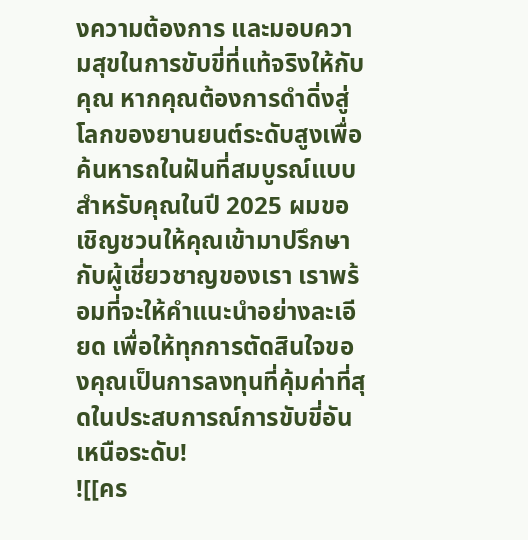งความต้องการ และมอบความสุขในการขับขี่ที่แท้จริงให้กับคุณ หากคุณต้องการดำดิ่งสู่โลกของยานยนต์ระดับสูงเพื่อค้นหารถในฝันที่สมบูรณ์แบบสำหรับคุณในปี 2025 ผมขอเชิญชวนให้คุณเข้ามาปรึกษากับผู้เชี่ยวชาญของเรา เราพร้อมที่จะให้คำแนะนำอย่างละเอียด เพื่อให้ทุกการตัดสินใจของคุณเป็นการลงทุนที่คุ้มค่าที่สุดในประสบการณ์การขับขี่อันเหนือระดับ!
![[คร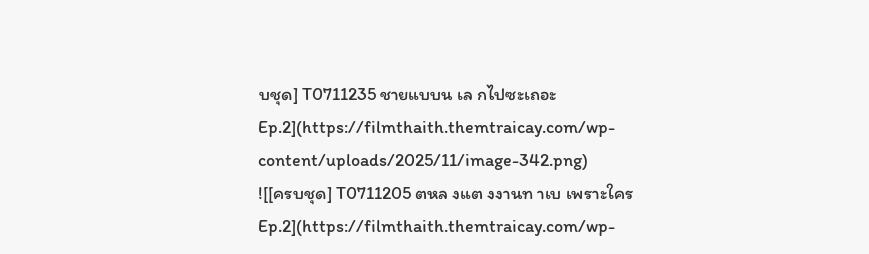บชุด] T0711235 ชายแบบน เล กไปซะเถอะ Ep.2](https://filmthaith.themtraicay.com/wp-content/uploads/2025/11/image-342.png)
![[ครบชุด] T0711205 ตหล งแต งงานท าเบ เพราะใคร Ep.2](https://filmthaith.themtraicay.com/wp-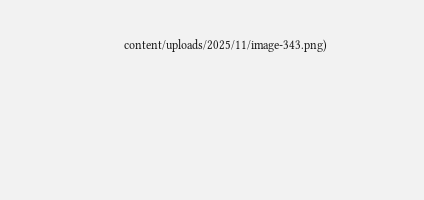content/uploads/2025/11/image-343.png)